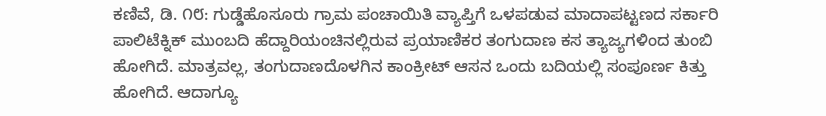ಕಣಿವೆ, ಡಿ. ೧೮: ಗುಡ್ಡೆಹೊಸೂರು ಗ್ರಾಮ ಪಂಚಾಯಿತಿ ವ್ಯಾಪ್ತಿಗೆ ಒಳಪಡುವ ಮಾದಾಪಟ್ಟಣದ ಸರ್ಕಾರಿ ಪಾಲಿಟೆಕ್ನಿಕ್ ಮುಂಬದಿ ಹೆದ್ದಾರಿಯಂಚಿನಲ್ಲಿರುವ ಪ್ರಯಾಣಿಕರ ತಂಗುದಾಣ ಕಸ ತ್ಯಾಜ್ಯಗಳಿಂದ ತುಂಬಿ ಹೋಗಿದೆ. ಮಾತ್ರವಲ್ಲ, ತಂಗುದಾಣದೊಳಗಿನ ಕಾಂಕ್ರೀಟ್ ಆಸನ ಒಂದು ಬದಿಯಲ್ಲಿ ಸಂಪೂರ್ಣ ಕಿತ್ತು ಹೋಗಿದೆ. ಆದಾಗ್ಯೂ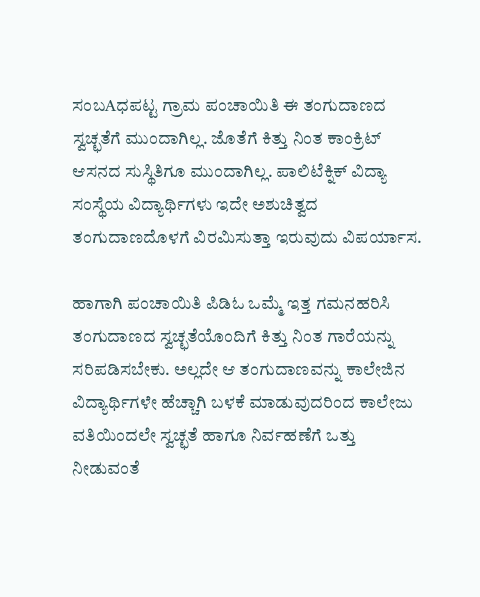ಸಂಬAಧಪಟ್ಟ ಗ್ರಾಮ ಪಂಚಾಯಿತಿ ಈ ತಂಗುದಾಣದ ಸ್ವಚ್ಛತೆಗೆ ಮುಂದಾಗಿಲ್ಲ. ಜೊತೆಗೆ ಕಿತ್ತು ನಿಂತ ಕಾಂಕ್ರಿಟ್ ಆಸನದ ಸುಸ್ಥಿತಿಗೂ ಮುಂದಾಗಿಲ್ಲ. ಪಾಲಿಟೆಕ್ನಿಕ್ ವಿದ್ಯಾ ಸಂಸ್ಥೆಯ ವಿದ್ಯಾರ್ಥಿಗಳು ಇದೇ ಅಶುಚಿತ್ವದ ತಂಗುದಾಣದೊಳಗೆ ವಿರಮಿಸುತ್ತಾ ಇರುವುದು ವಿಪರ್ಯಾಸ.

ಹಾಗಾಗಿ ಪಂಚಾಯಿತಿ ಪಿಡಿಓ ಒಮ್ಮೆ ಇತ್ತ ಗಮನಹರಿಸಿ ತಂಗುದಾಣದ ಸ್ವಚ್ಛತೆಯೊಂದಿಗೆ ಕಿತ್ತು ನಿಂತ ಗಾರೆಯನ್ನು ಸರಿಪಡಿಸಬೇಕು. ಅಲ್ಲದೇ ಆ ತಂಗುದಾಣವನ್ನು ಕಾಲೇಜಿನ ವಿದ್ಯಾರ್ಥಿಗಳೇ ಹೆಚ್ಚಾಗಿ ಬಳಕೆ ಮಾಡುವುದರಿಂದ ಕಾಲೇಜು ವತಿಯಿಂದಲೇ ಸ್ವಚ್ಛತೆ ಹಾಗೂ ನಿರ್ವಹಣೆಗೆ ಒತ್ತು ನೀಡುವಂತೆ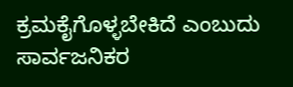ಕ್ರಮಕೈಗೊಳ್ಳಬೇಕಿದೆ ಎಂಬುದು ಸಾರ್ವಜನಿಕರ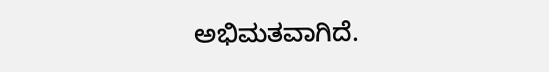ಅಭಿಮತವಾಗಿದೆ.